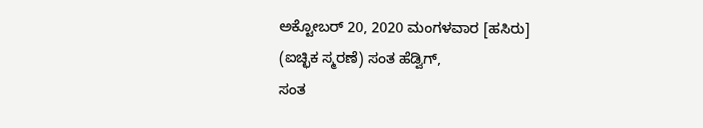ಅಕ್ಟೋಬರ್ 20, 2020 ಮಂಗಳವಾರ [ಹಸಿರು]
(ಐಚ್ಛಿಕ ಸ್ಮರಣೆ) ಸಂತ ಹೆಡ್ವಿಗ್,
ಸಂತ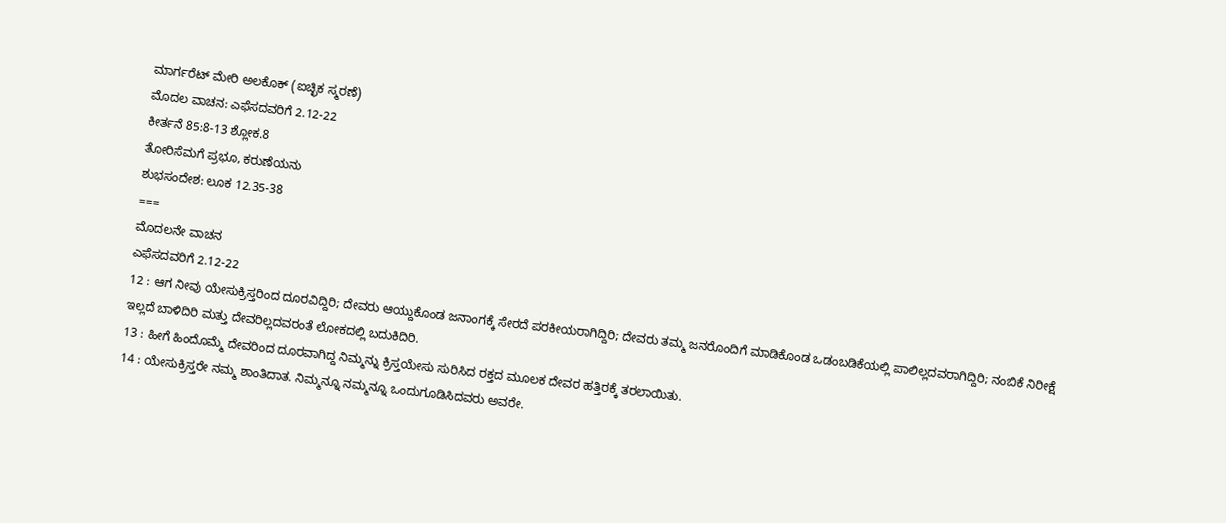ಮಾರ್ಗರೆಟ್ ಮೇರಿ ಅಲಕೊಕ್ (ಐಚ್ಛಿಕ ಸ್ಮರಣೆ)
ಮೊದಲ ವಾಚನ: ಎಫೆಸದವರಿಗೆ 2.12-22
ಕೀರ್ತನೆ 85:8-13 ಶ್ಲೋಕ.8
ತೋರಿಸೆಮಗೆ ಪ್ರಭೂ, ಕರುಣೆಯನು
ಶುಭಸಂದೇಶ: ಲೂಕ 12.35-38
===
ಮೊದಲನೇ ವಾಚನ
ಎಫೆಸದವರಿಗೆ 2.12-22
12 : ಆಗ ನೀವು ಯೇಸುಕ್ರಿಸ್ತರಿಂದ ದೂರವಿದ್ದಿರಿ; ದೇವರು ಆಯ್ದುಕೊಂಡ ಜನಾಂಗಕ್ಕೆ ಸೇರದೆ ಪರಕೀಯರಾಗಿದ್ದಿರಿ; ದೇವರು ತಮ್ಮ ಜನರೊಂದಿಗೆ ಮಾಡಿಕೊಂಡ ಒಡಂಬಡಿಕೆಯಲ್ಲಿ ಪಾಲಿಲ್ಲದವರಾಗಿದ್ದಿರಿ; ನಂಬಿಕೆ ನಿರೀಕ್ಷೆ ಇಲ್ಲದೆ ಬಾಳಿದಿರಿ ಮತ್ತು ದೇವರಿಲ್ಲದವರಂತೆ ಲೋಕದಲ್ಲಿ ಬದುಕಿದಿರಿ.
13 : ಹೀಗೆ ಹಿಂದೊಮ್ಮೆ ದೇವರಿಂದ ದೂರವಾಗಿದ್ದ ನಿಮ್ಮನ್ನು ಕ್ರಿಸ್ತಯೇಸು ಸುರಿಸಿದ ರಕ್ತದ ಮೂಲಕ ದೇವರ ಹತ್ತಿರಕ್ಕೆ ತರಲಾಯಿತು.
14 : ಯೇಸುಕ್ರಿಸ್ತರೇ ನಮ್ಮ ಶಾಂತಿದಾತ. ನಿಮ್ಮನ್ನೂ ನಮ್ಮನ್ನೂ ಒಂದುಗೂಡಿಸಿದವರು ಅವರೇ.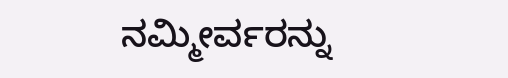ನಮ್ಮೀರ್ವರನ್ನು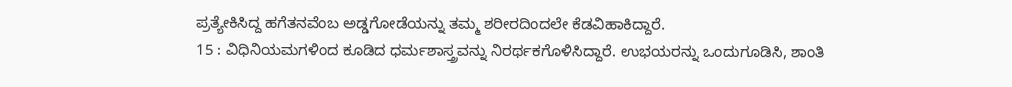ಪ್ರತ್ಯೇಕಿಸಿದ್ದ ಹಗೆತನವೆಂಬ ಅಡ್ಡಗೋಡೆಯನ್ನು ತಮ್ಮ ಶರೀರದಿಂದಲೇ ಕೆಡವಿಹಾಕಿದ್ದಾರೆ.
15 : ವಿಧಿನಿಯಮಗಳಿಂದ ಕೂಡಿದ ಧರ್ಮಶಾಸ್ತ್ರವನ್ನು ನಿರರ್ಥಕಗೊಳಿಸಿದ್ದಾರೆ. ಉಭಯರನ್ನು ಒಂದುಗೂಡಿಸಿ, ಶಾಂತಿ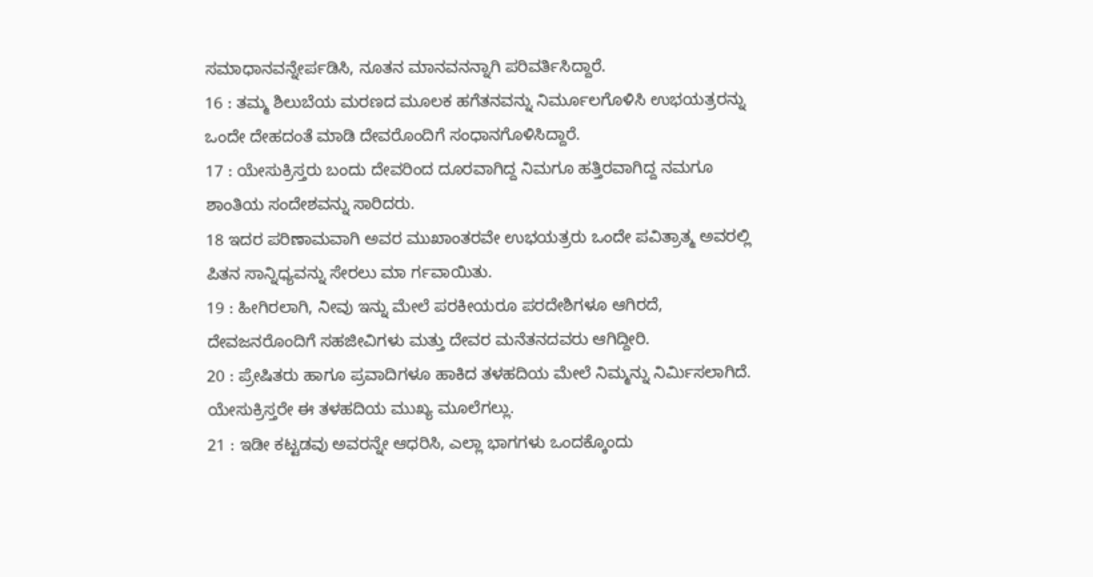ಸಮಾಧಾನವನ್ನೇರ್ಪಡಿಸಿ, ನೂತನ ಮಾನವನನ್ನಾಗಿ ಪರಿವರ್ತಿಸಿದ್ದಾರೆ.
16 : ತಮ್ಮ ಶಿಲುಬೆಯ ಮರಣದ ಮೂಲಕ ಹಗೆತನವನ್ನು ನಿರ್ಮೂಲಗೊಳಿಸಿ ಉಭಯತ್ರರನ್ನು ಒಂದೇ ದೇಹದಂತೆ ಮಾಡಿ ದೇವರೊಂದಿಗೆ ಸಂಧಾನಗೊಳಿಸಿದ್ದಾರೆ.
17 : ಯೇಸುಕ್ರಿಸ್ತರು ಬಂದು ದೇವರಿಂದ ದೂರವಾಗಿದ್ದ ನಿಮಗೂ ಹತ್ತಿರವಾಗಿದ್ದ ನಮಗೂ ಶಾಂತಿಯ ಸಂದೇಶವನ್ನು ಸಾರಿದರು.
18 ಇದರ ಪರಿಣಾಮವಾಗಿ ಅವರ ಮುಖಾಂತರವೇ ಉಭಯತ್ರರು ಒಂದೇ ಪವಿತ್ರಾತ್ಮ ಅವರಲ್ಲಿ ಪಿತನ ಸಾನ್ನಿಧ್ಯವನ್ನು ಸೇರಲು ಮಾ ರ್ಗವಾಯಿತು.
19 : ಹೀಗಿರಲಾಗಿ, ನೀವು ಇನ್ನು ಮೇಲೆ ಪರಕೀಯರೂ ಪರದೇಶಿಗಳೂ ಆಗಿರದೆ, ದೇವಜನರೊಂದಿಗೆ ಸಹಜೀವಿಗಳು ಮತ್ತು ದೇವರ ಮನೆತನದವರು ಆಗಿದ್ದೀರಿ.
20 : ಪ್ರೇಷಿತರು ಹಾಗೂ ಪ್ರವಾದಿಗಳೂ ಹಾಕಿದ ತಳಹದಿಯ ಮೇಲೆ ನಿಮ್ಮನ್ನು ನಿರ್ಮಿಸಲಾಗಿದೆ. ಯೇಸುಕ್ರಿಸ್ತರೇ ಈ ತಳಹದಿಯ ಮುಖ್ಯ ಮೂಲೆಗಲ್ಲು.
21 : ಇಡೀ ಕಟ್ಟಡವು ಅವರನ್ನೇ ಆಧರಿಸಿ, ಎಲ್ಲಾ ಭಾಗಗಳು ಒಂದಕ್ಕೊಂದು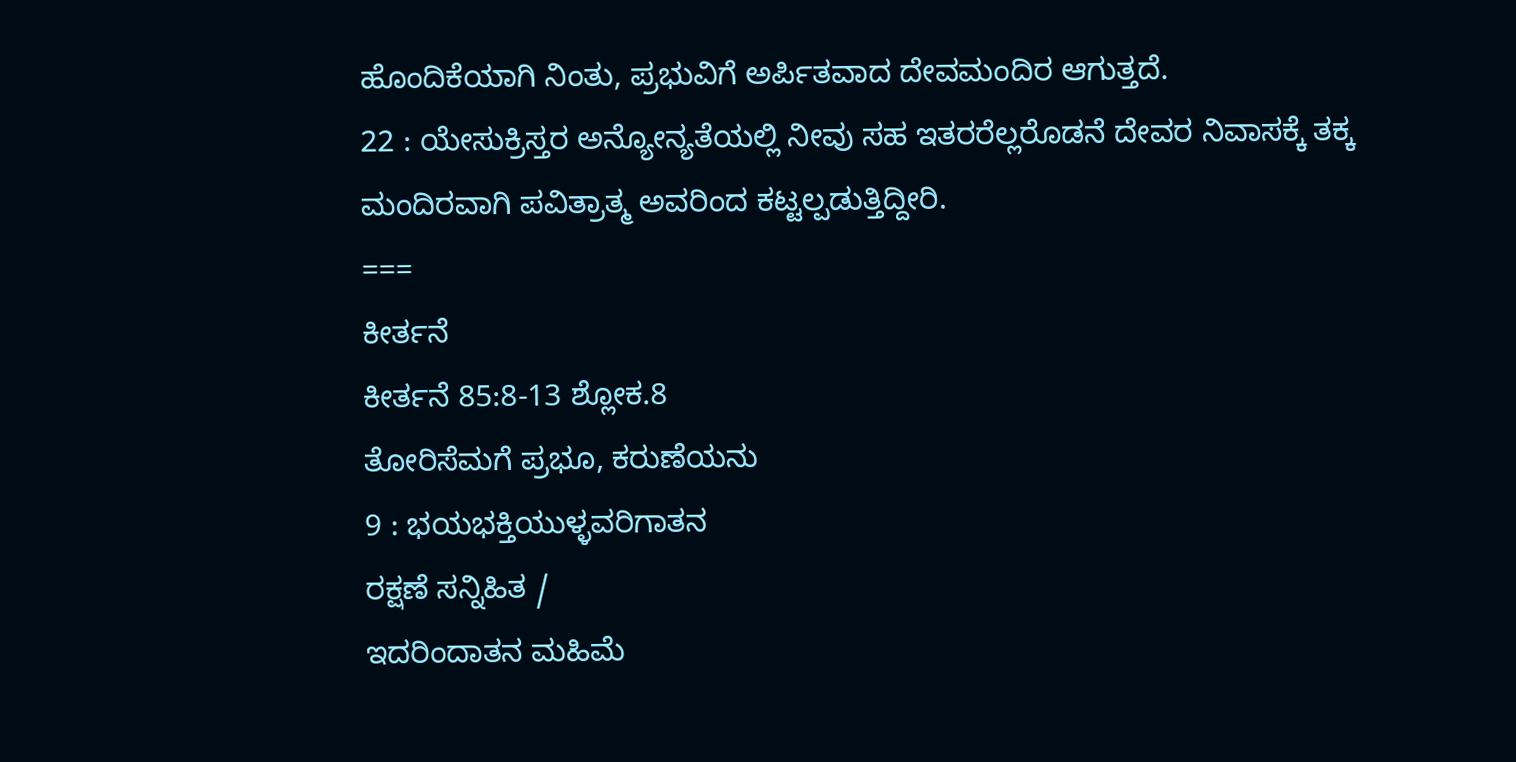ಹೊಂದಿಕೆಯಾಗಿ ನಿಂತು, ಪ್ರಭುವಿಗೆ ಅರ್ಪಿತವಾದ ದೇವಮಂದಿರ ಆಗುತ್ತದೆ.
22 : ಯೇಸುಕ್ರಿಸ್ತರ ಅನ್ಯೋನ್ಯತೆಯಲ್ಲಿ ನೀವು ಸಹ ಇತರರೆಲ್ಲರೊಡನೆ ದೇವರ ನಿವಾಸಕ್ಕೆ ತಕ್ಕ ಮಂದಿರವಾಗಿ ಪವಿತ್ರಾತ್ಮ ಅವರಿಂದ ಕಟ್ಟಲ್ಪಡುತ್ತಿದ್ದೀರಿ.
===
ಕೀರ್ತನೆ
ಕೀರ್ತನೆ 85:8-13 ಶ್ಲೋಕ.8
ತೋರಿಸೆಮಗೆ ಪ್ರಭೂ, ಕರುಣೆಯನು
9 : ಭಯಭಕ್ತಿಯುಳ್ಳವರಿಗಾತನ
ರಕ್ಷಣೆ ಸನ್ನಿಹಿತ /
ಇದರಿಂದಾತನ ಮಹಿಮೆ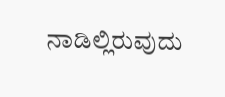ನಾಡಿಲ್ಲಿರುವುದು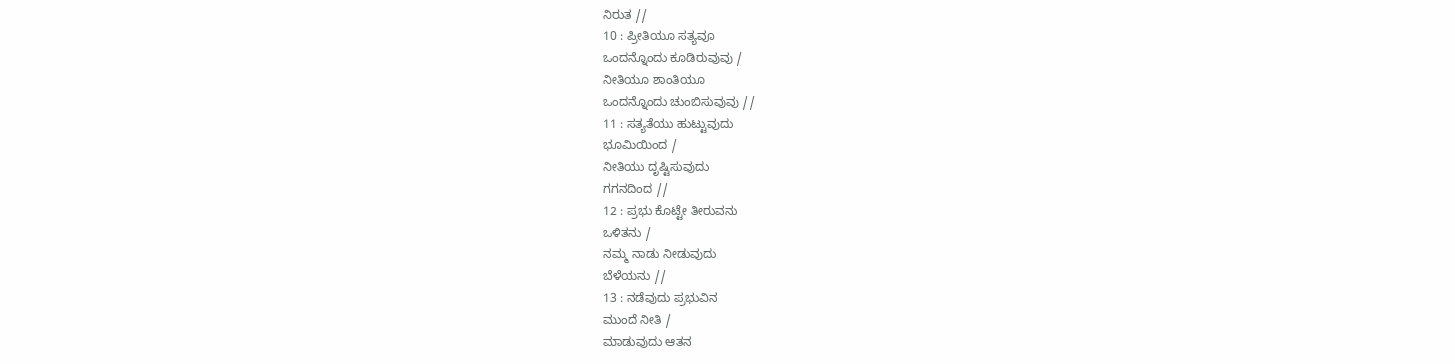ನಿರುತ //
10 : ಪ್ರೀತಿಯೂ ಸತ್ಯವೂ
ಒಂದನ್ನೊಂದು ಕೂಡಿರುವುವು /
ನೀತಿಯೂ ಶಾಂತಿಯೂ
ಒಂದನ್ನೊಂದು ಚುಂಬಿಸುವುವು //
11 : ಸತ್ಯತೆಯು ಹುಟ್ಟುವುದು
ಭೂಮಿಯಿಂದ /
ನೀತಿಯು ದೃಷ್ಟಿಸುವುದು
ಗಗನದಿಂದ //
12 : ಪ್ರಭು ಕೊಟ್ಟೇ ತೀರುವನು
ಒಳಿತನು /
ನಮ್ಮ ನಾಡು ನೀಡುವುದು
ಬೆಳೆಯನು //
13 : ನಡೆವುದು ಪ್ರಭುವಿನ
ಮುಂದೆ ನೀತಿ /
ಮಾಡುವುದು ಆತನ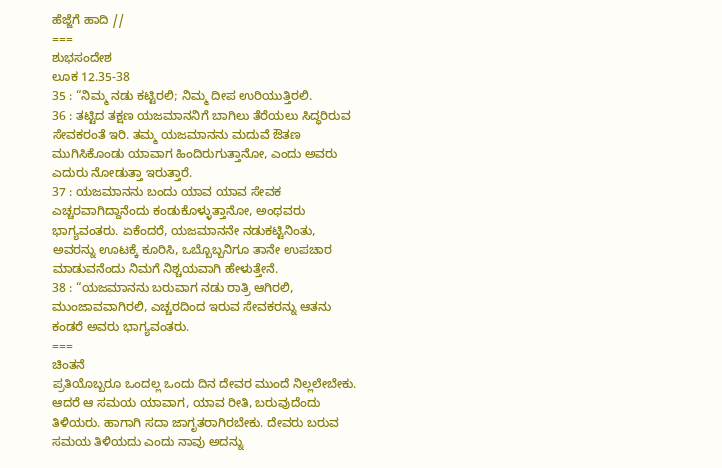ಹೆಜ್ಜೆಗೆ ಹಾದಿ //
===
ಶುಭಸಂದೇಶ
ಲೂಕ 12.35-38
35 : “ನಿಮ್ಮ ನಡು ಕಟ್ಟಿರಲಿ; ನಿಮ್ಮ ದೀಪ ಉರಿಯುತ್ತಿರಲಿ.
36 : ತಟ್ಟಿದ ತಕ್ಷಣ ಯಜಮಾನನಿಗೆ ಬಾಗಿಲು ತೆರೆಯಲು ಸಿದ್ಧರಿರುವ ಸೇವಕರಂತೆ ಇರಿ. ತಮ್ಮ ಯಜಮಾನನು ಮದುವೆ ಔತಣ ಮುಗಿಸಿಕೊಂಡು ಯಾವಾಗ ಹಿಂದಿರುಗುತ್ತಾನೋ, ಎಂದು ಅವರು ಎದುರು ನೋಡುತ್ತಾ ಇರುತ್ತಾರೆ.
37 : ಯಜಮಾನನು ಬಂದು ಯಾವ ಯಾವ ಸೇವಕ ಎಚ್ಚರವಾಗಿದ್ದಾನೆಂದು ಕಂಡುಕೊಳ್ಳುತ್ತಾನೋ, ಅಂಥವರು ಭಾಗ್ಯವಂತರು. ಏಕೆಂದರೆ, ಯಜಮಾನನೇ ನಡುಕಟ್ಟಿನಿಂತು, ಅವರನ್ನು ಊಟಕ್ಕೆ ಕೂರಿಸಿ, ಒಬ್ಬೊಬ್ಬನಿಗೂ ತಾನೇ ಉಪಚಾರ ಮಾಡುವನೆಂದು ನಿಮಗೆ ನಿಶ್ಚಯವಾಗಿ ಹೇಳುತ್ತೇನೆ.
38 : “ಯಜಮಾನನು ಬರುವಾಗ ನಡು ರಾತ್ರಿ ಆಗಿರಲಿ, ಮುಂಜಾವವಾಗಿರಲಿ, ಎಚ್ಚರದಿಂದ ಇರುವ ಸೇವಕರನ್ನು ಆತನು ಕಂಡರೆ ಅವರು ಭಾಗ್ಯವಂತರು.
===
ಚಿಂತನೆ
ಪ್ರತಿಯೊಬ್ಬರೂ ಒಂದಲ್ಲ ಒಂದು ದಿನ ದೇವರ ಮುಂದೆ ನಿಲ್ಲಲೇಬೇಕು. ಆದರೆ ಆ ಸಮಯ ಯಾವಾಗ, ಯಾವ ರೀತಿ, ಬರುವುದೆಂದು ತಿಳಿಯರು. ಹಾಗಾಗಿ ಸದಾ ಜಾಗೃತರಾಗಿರಬೇಕು. ದೇವರು ಬರುವ ಸಮಯ ತಿಳಿಯದು ಎಂದು ನಾವು ಅದನ್ನು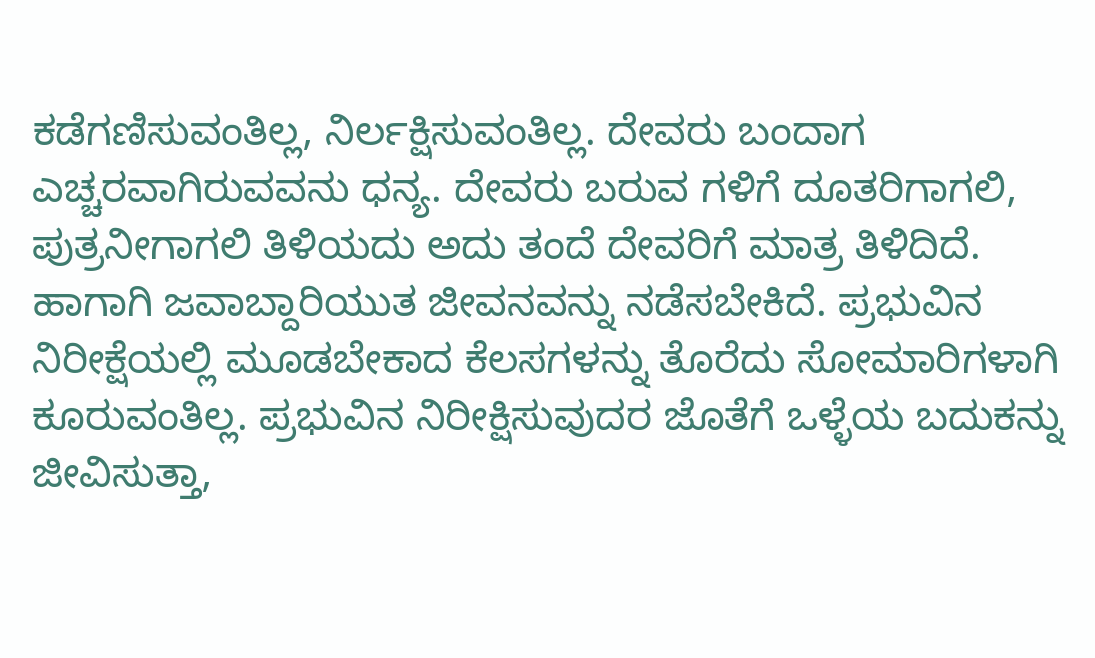ಕಡೆಗಣಿಸುವಂತಿಲ್ಲ, ನಿರ್ಲಕ್ಷಿಸುವಂತಿಲ್ಲ. ದೇವರು ಬಂದಾಗ ಎಚ್ಚರವಾಗಿರುವವನು ಧನ್ಯ. ದೇವರು ಬರುವ ಗಳಿಗೆ ದೂತರಿಗಾಗಲಿ, ಪುತ್ರನೀಗಾಗಲಿ ತಿಳಿಯದು ಅದು ತಂದೆ ದೇವರಿಗೆ ಮಾತ್ರ ತಿಳಿದಿದೆ. ಹಾಗಾಗಿ ಜವಾಬ್ದಾರಿಯುತ ಜೀವನವನ್ನು ನಡೆಸಬೇಕಿದೆ. ಪ್ರಭುವಿನ ನಿರೀಕ್ಷೆಯಲ್ಲಿ ಮೂಡಬೇಕಾದ ಕೆಲಸಗಳನ್ನು ತೊರೆದು ಸೋಮಾರಿಗಳಾಗಿ ಕೂರುವಂತಿಲ್ಲ. ಪ್ರಭುವಿನ ನಿರೀಕ್ಷಿಸುವುದರ ಜೊತೆಗೆ ಒಳ್ಳೆಯ ಬದುಕನ್ನು ಜೀವಿಸುತ್ತಾ,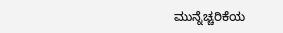ಮುನ್ನೆಚ್ಚರಿಕೆಯ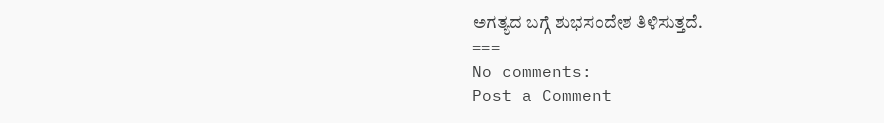ಅಗತ್ಯದ ಬಗ್ಗೆ ಶುಭಸಂದೇಶ ತಿಳಿಸುತ್ತದೆ.
===
No comments:
Post a Comment